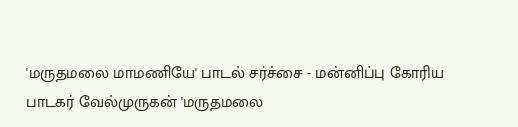'மருதமலை மாமணியே' பாடல் சர்ச்சை - மன்னிப்பு கோரிய பாடகர் வேல்முருகன் 'மருதமலை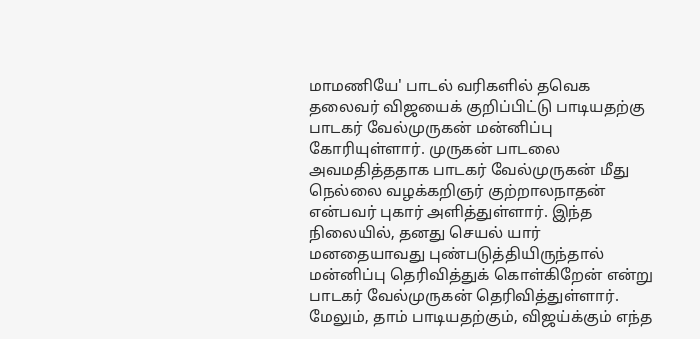மாமணியே' பாடல் வரிகளில் தவெக தலைவர் விஜயைக் குறிப்பிட்டு பாடியதற்கு பாடகர் வேல்முருகன் மன்னிப்பு கோரியுள்ளார். முருகன் பாடலை அவமதித்ததாக பாடகர் வேல்முருகன் மீது நெல்லை வழக்கறிஞர் குற்றாலநாதன் என்பவர் புகார் அளித்துள்ளார். இந்த நிலையில், தனது செயல் யார் மனதையாவது புண்படுத்தியிருந்தால் மன்னிப்பு தெரிவித்துக் கொள்கிறேன் என்று பாடகர் வேல்முருகன் தெரிவித்துள்ளார். மேலும், தாம் பாடியதற்கும், விஜய்க்கும் எந்த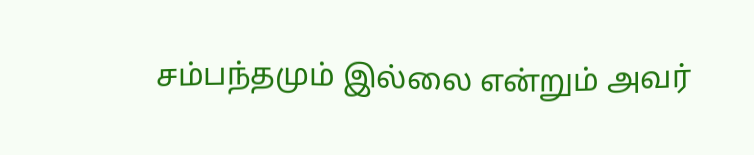சம்பந்தமும் இல்லை என்றும் அவர்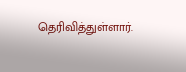தெரிவித்துள்ளார்.